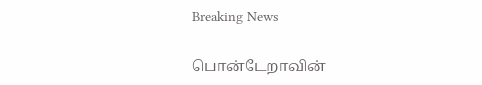Breaking News

பொன்டேறாவின்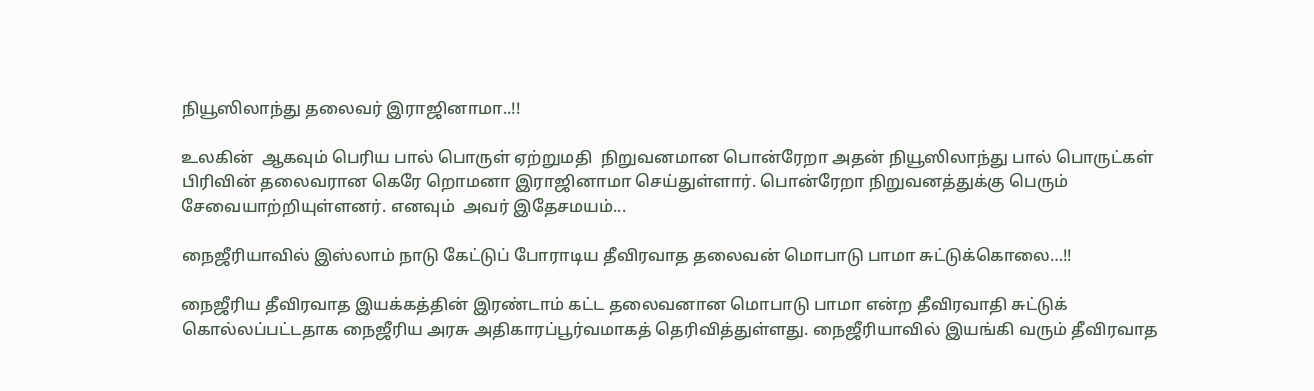நியூஸிலாந்து தலைவர் இராஜினாமா..!!

உலகின்  ஆகவும் பெரிய பால் பொருள் ஏற்றுமதி  நிறுவனமான பொன்ரேறா அதன் நியூஸிலாந்து பால் பொருட்கள் பிரிவின் தலைவரான கெரே றொமனா இராஜினாமா செய்துள்ளார். பொன்ரேறா நிறுவனத்துக்கு பெரும் சேவையாற்றியுள்ளனர். எனவும்  அவர் இதேசமயம்...

நைஜீரியாவில் இஸ்லாம் நாடு கேட்டுப் போராடிய தீவிரவாத தலைவன் மொபாடு பாமா சுட்டுக்கொலை…!!

நைஜீரிய தீவிரவாத இயக்கத்தின் இரண்டாம் கட்ட தலைவனான மொபாடு பாமா என்ற தீவிரவாதி சுட்டுக் கொல்லப்பட்டதாக நைஜீரிய அரசு அதிகாரப்பூர்வமாகத் தெரிவித்துள்ளது. நைஜீரியாவில் இயங்கி வரும் தீவிரவாத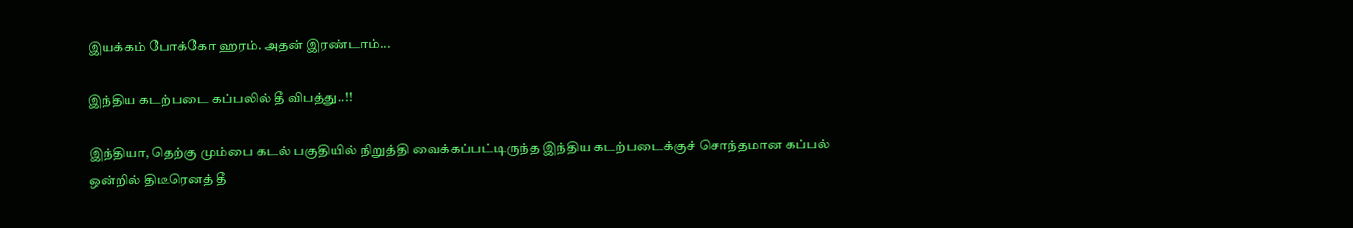இயக்கம் போக்கோ ஹரம். அதன் இரண்டாம்...

இந்திய கடற்படை கப்பலில் தீ விபத்து..!!

இந்தியா, தெற்கு மும்பை கடல் பகுதியில் நிறுத்தி வைக்கப்பட்டிருந்த இந்திய கடற்படைக்குச் சொந்தமான கப்பல் ஒன்றில் திடீரெனத் தீ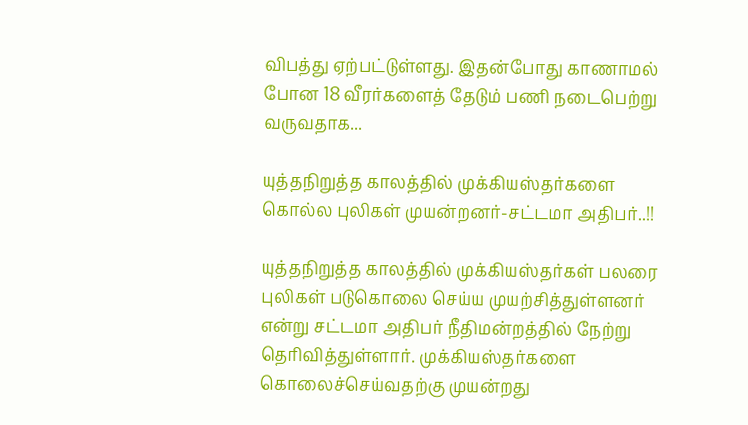விபத்து ஏற்பட்டுள்ளது. இதன்போது காணாமல் போன 18 வீரர்களைத் தேடும் பணி நடைபெற்று வருவதாக...

யுத்தநிறுத்த காலத்தில் முக்கியஸ்தர்களை கொல்ல புலிகள் முயன்றனர்-சட்டமா அதிபர்..!!

யுத்தநிறுத்த காலத்தில் முக்கியஸ்தர்கள் பலரை புலிகள் படுகொலை செய்ய முயற்சித்துள்ளனர் என்று சட்டமா அதிபர் நீதிமன்றத்தில் நேற்று தெரிவித்துள்ளார். முக்கியஸ்தர்களை கொலைச்செய்வதற்கு முயன்றது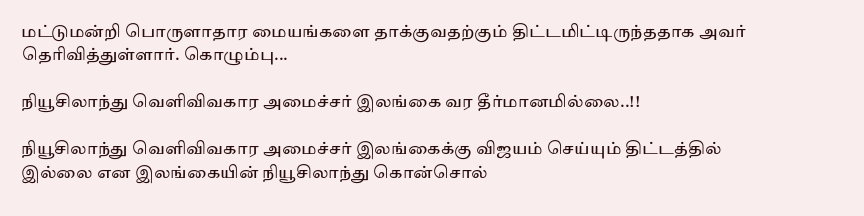மட்டுமன்றி பொருளாதார மையங்களை தாக்குவதற்கும் திட்டமிட்டிருந்ததாக அவர் தெரிவித்துள்ளார். கொழும்பு...

நியூசிலாந்து வெளிவிவகார அமைச்சர் இலங்கை வர தீர்மானமில்லை..!!

நியூசிலாந்து வெளிவிவகார அமைச்சர் இலங்கைக்கு விஜயம் செய்யும் திட்டத்தில் இல்லை என இலங்கையின் நியூசிலாந்து கொன்சொல்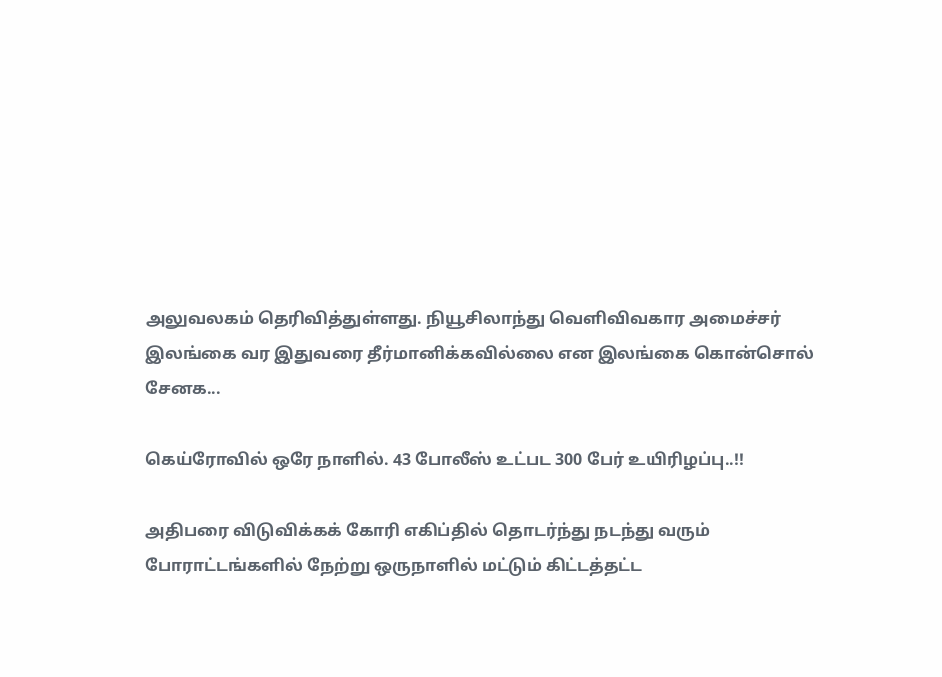அலுவலகம் தெரிவித்துள்ளது. நியூசிலாந்து வெளிவிவகார அமைச்சர் இலங்கை வர இதுவரை தீர்மானிக்கவில்லை என இலங்கை கொன்சொல் சேனக...

கெய்ரோவில் ஒரே நாளில். 43 போலீஸ் உட்பட 300 பேர் உயிரிழப்பு..!!

அதிபரை விடுவிக்கக் கோரி எகிப்தில் தொடர்ந்து நடந்து வரும் போராட்டங்களில் நேற்று ஒருநாளில் மட்டும் கிட்டத்தட்ட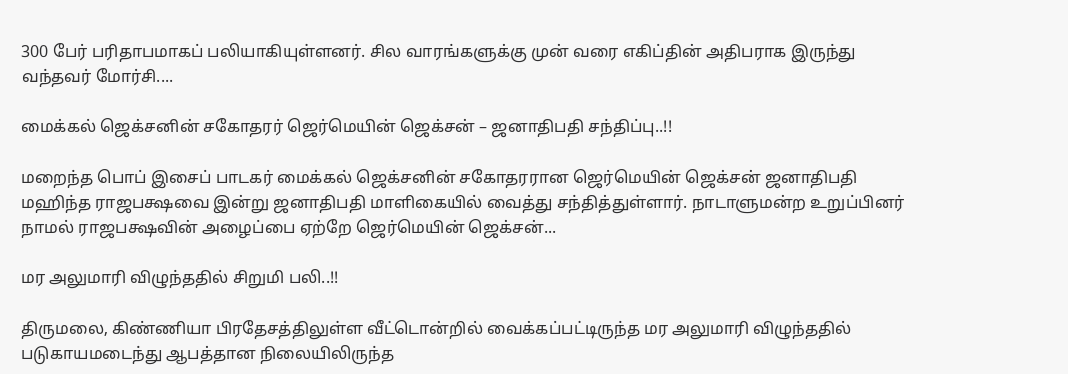300 பேர் பரிதாபமாகப் பலியாகியுள்ளனர். சில வாரங்களுக்கு முன் வரை எகிப்தின் அதிபராக இருந்து வந்தவர் மோர்சி....

மைக்கல் ஜெக்சனின் சகோதரர் ஜெர்மெயின் ஜெக்சன் – ஜனாதிபதி சந்திப்பு..!!

மறைந்த பொப் இசைப் பாடகர் மைக்கல் ஜெக்சனின் சகோதரரான ஜெர்மெயின் ஜெக்சன் ஜனாதிபதி மஹிந்த ராஜபக்ஷவை இன்று ஜனாதிபதி மாளிகையில் வைத்து சந்தித்துள்ளார். நாடாளுமன்ற உறுப்பினர் நாமல் ராஜபக்ஷவின் அழைப்பை ஏற்றே ஜெர்மெயின் ஜெக்சன்...

மர அலுமாரி விழுந்ததில் சிறுமி பலி..!!

திருமலை, கிண்ணியா பிரதேசத்திலுள்ள வீட்டொன்றில் வைக்கப்பட்டிருந்த மர அலுமாரி விழுந்ததில் படுகாயமடைந்து ஆபத்தான நிலையிலிருந்த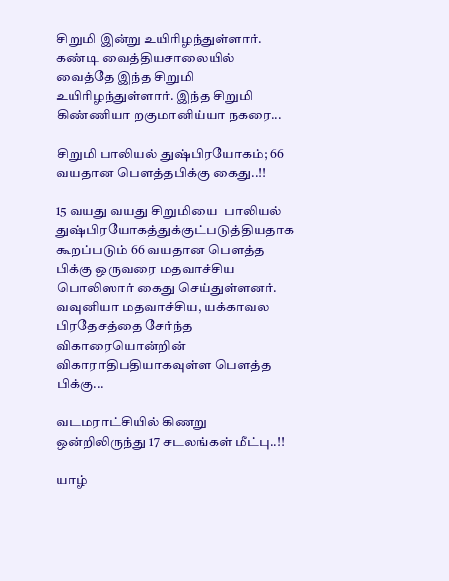சிறுமி இன்று உயிரிழந்துள்ளார். கண்டி வைத்தியசாலையில் வைத்தே இந்த சிறுமி உயிரிழந்துள்ளார். இந்த சிறுமி கிண்ணியா றகுமானிய்யா நகரை...

சிறுமி பாலியல் துஷ்பிரயோகம்; 66 வயதான பௌத்தபிக்கு கைது..!!

15 வயது வயது சிறுமியை  பாலியல் துஷ்பிரயோகத்துக்குட்படுத்தியதாக கூறப்படும் 66 வயதான பௌத்த பிக்கு ஒருவரை மதவாச்சிய பொலிஸார் கைது செய்துள்ளனர். வவுனியா மதவாச்சிய, யக்காவல பிரதேசத்தை சேர்ந்த விகாரையொன்றின் விகாராதிபதியாகவுள்ள பௌத்த பிக்கு...

வடமராட்சியில் கிணறு ஒன்றிலிருந்து 17 சடலங்கள் மீட்பு..!!

யாழ்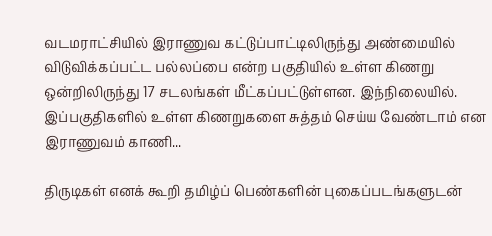வடமராட்சியில் இராணுவ கட்டுப்பாட்டிலிருந்து அண்மையில் விடுவிக்கப்பட்ட பல்லப்பை என்ற பகுதியில் உள்ள கிணறு ஒன்றிலிருந்து 17 சடலங்கள் மீட்கப்பட்டுள்ளன. இந்நிலையில். இப்பகுதிகளில் உள்ள கிணறுகளை சுத்தம் செய்ய வேண்டாம் என இராணுவம் காணி...

திருடிகள் எனக் கூறி தமிழ்ப் பெண்களின் புகைப்படங்களுடன்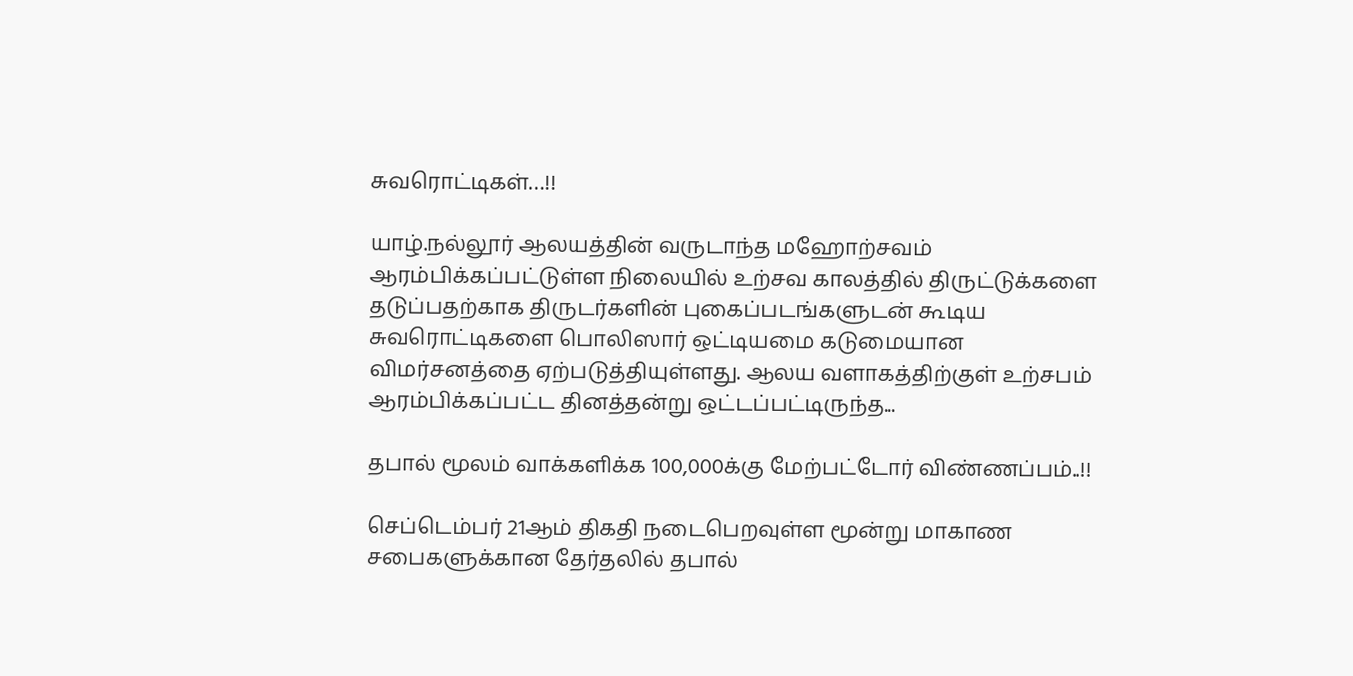சுவரொட்டிகள்…!!

யாழ்.நல்லூர் ஆலயத்தின் வருடாந்த மஹோற்சவம் ஆரம்பிக்கப்பட்டுள்ள நிலையில் உற்சவ காலத்தில் திருட்டுக்களை தடுப்பதற்காக திருடர்களின் புகைப்படங்களுடன் கூடிய சுவரொட்டிகளை பொலிஸார் ஒட்டியமை கடுமையான விமர்சனத்தை ஏற்படுத்தியுள்ளது. ஆலய வளாகத்திற்குள் உற்சபம் ஆரம்பிக்கப்பட்ட தினத்தன்று ஒட்டப்பட்டிருந்த...

தபால் மூலம் வாக்களிக்க 100,000க்கு மேற்பட்டோர் விண்ணப்பம்..!!

செப்டெம்பர் 21ஆம் திகதி நடைபெறவுள்ள மூன்று மாகாண சபைகளுக்கான தேர்தலில் தபால்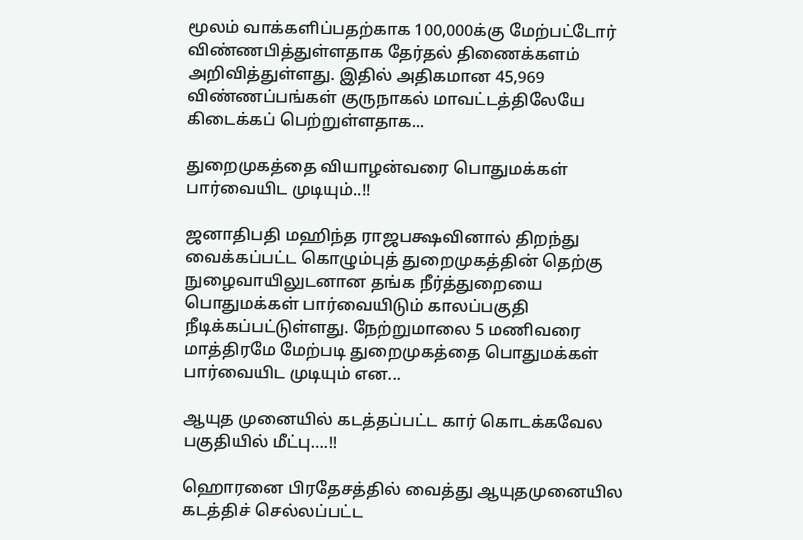மூலம் வாக்களிப்பதற்காக 100,000க்கு மேற்பட்டோர் விண்ணபித்துள்ளதாக தேர்தல் திணைக்களம் அறிவித்துள்ளது. இதில் அதிகமான 45,969 விண்ணப்பங்கள் குருநாகல் மாவட்டத்திலேயே கிடைக்கப் பெற்றுள்ளதாக...

துறைமுகத்தை வியாழன்வரை பொதுமக்கள் பார்வையிட முடியும்..!!

ஜனாதிபதி மஹிந்த ராஜபக்ஷவினால் திறந்து வைக்கப்பட்ட கொழும்புத் துறைமுகத்தின் தெற்கு நுழைவாயிலுடனான தங்க நீர்த்துறையை பொதுமக்கள் பார்வையிடும் காலப்பகுதி நீடிக்கப்பட்டுள்ளது. நேற்றுமாலை 5 மணிவரை மாத்திரமே மேற்படி துறைமுகத்தை பொதுமக்கள் பார்வையிட முடியும் என...

ஆயுத முனையில் கடத்தப்பட்ட கார் கொடக்கவேல பகுதியில் மீட்பு….!!

ஹொரனை பிரதேசத்தில் வைத்து ஆயுதமுனையில கடத்திச் செல்லப்பட்ட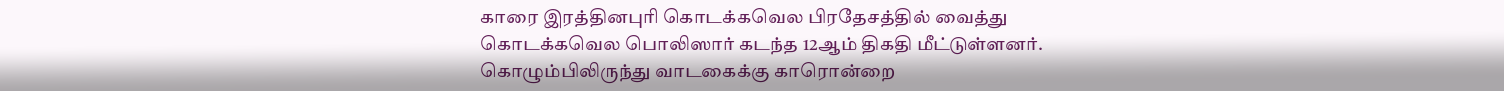காரை இரத்தினபுரி கொடக்கவெல பிரதேசத்தில் வைத்து கொடக்கவெல பொலிஸார் கடந்த 12ஆம் திகதி மீட்டுள்ளனர். கொழும்பிலிருந்து வாடகைக்கு காரொன்றை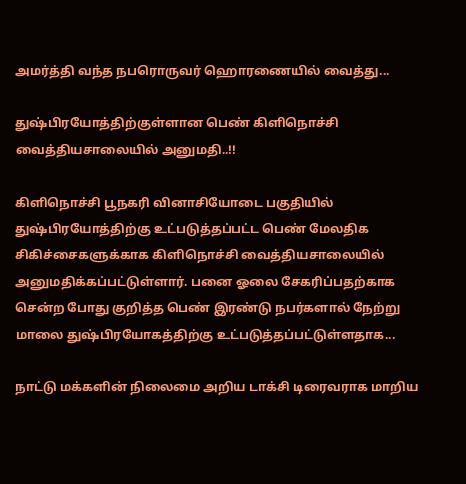அமர்த்தி வந்த நபரொருவர் ஹொரணையில் வைத்து...

துஷ்பிரயோத்திற்குள்ளான பெண் கிளிநொச்சி வைத்தியசாலையில் அனுமதி..!!

கிளிநொச்சி பூநகரி வினாசியோடை பகுதியில் துஷ்பிரயோத்திற்கு உட்படுத்தப்பட்ட பெண் மேலதிக சிகிச்சைகளுக்காக கிளிநொச்சி வைத்தியசாலையில் அனுமதிக்கப்பட்டுள்ளார். பனை ஓலை சேகரிப்பதற்காக சென்ற போது குறித்த பெண் இரண்டு நபர்களால் நேற்று மாலை துஷ்பிரயோகத்திற்கு உட்படுத்தப்பட்டுள்ளதாக...

நாட்டு மக்களின் நிலைமை அறிய டாக்சி டிரைவராக மாறிய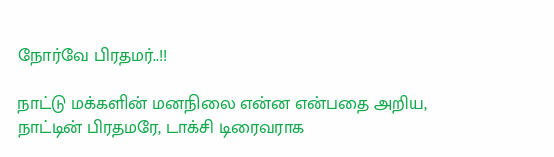நோர்வே பிரதமர்..!!

நாட்டு மக்களின் மனநிலை என்ன என்பதை அறிய, நாட்டின் பிரதமரே, டாக்சி டிரைவராக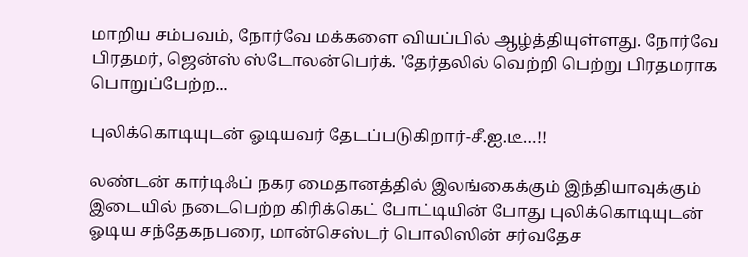மாறிய சம்பவம், நோர்வே மக்களை வியப்பில் ஆழ்த்தியுள்ளது. நோர்வே பிரதமர், ஜென்ஸ் ஸ்டோலன்பெர்க். 'தேர்தலில் வெற்றி பெற்று பிரதமராக பொறுப்பேற்ற...

புலிக்கொடியுடன் ஓடியவர் தேடப்படுகிறார்-சீ.ஐ.டீ…!!

லண்டன் கார்டிஃப் நகர மைதானத்தில் இலங்கைக்கும் இந்தியாவுக்கும் இடையில் நடைபெற்ற கிரிக்கெட் போட்டியின் போது புலிக்கொடியுடன் ஓடிய சந்தேகநபரை, மான்செஸ்டர் பொலிஸின் சர்வதேச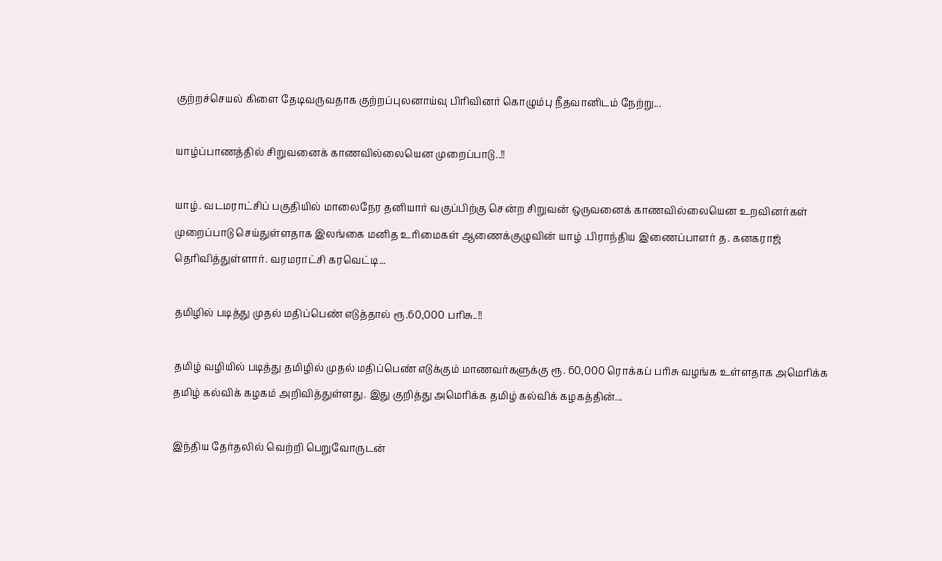குற்றச்செயல் கிளை தேடிவருவதாக குற்றப்புலனாய்வு பிரிவினர் கொழும்பு நீதவானிடம் நேற்று...

யாழ்ப்பாணத்தில் சிறுவனைக் காணவில்லையென முறைப்பாடு..!!

யாழ். வடமராட்சிப் பகுதியில் மாலைநேர தனியார் வகுப்பிற்கு சென்ற சிறுவன் ஒருவனைக் காணவில்லையென உறவினர்கள் முறைப்பாடு செய்துள்ளதாக இலங்கை மனித உரிமைகள் ஆணைக்குழுவின் யாழ் .பிராந்திய இணைப்பாளர் த. கனகராஜ் தெரிவித்துள்ளார். வரமராட்சி கரவெட்டி...

தமிழில் படித்து முதல் மதிப்பெண் எடுத்தால் ரூ.60,000 பரிசு..!!

தமிழ் வழியில் படித்து தமிழில் முதல் மதிப்பெண் எடுக்கும் மாணவர்களுக்கு ரூ. 60,000 ரொக்கப் பரிசு வழங்க உள்ளதாக அமெரிக்க தமிழ் கல்விக் கழகம் அறிவித்துள்ளது. இது குறித்து அமெரிக்க தமிழ் கல்விக் கழகத்தின்...

இந்திய தேர்தலில் வெற்றி பெறுவோருடன்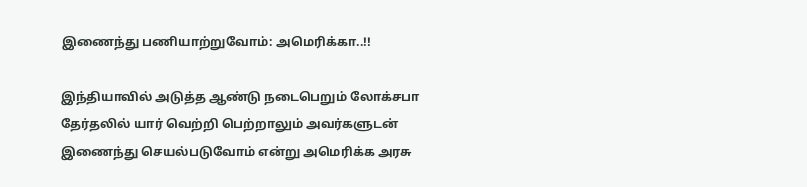இணைந்து பணியாற்றுவோம்: அமெரிக்கா..!!

இந்தியாவில் அடுத்த ஆண்டு நடைபெறும் லோக்சபா தேர்தலில் யார் வெற்றி பெற்றாலும் அவர்களுடன் இணைந்து செயல்படுவோம் என்று அமெரிக்க அரசு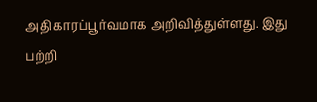அதிகாரப்பூர்வமாக அறிவித்துள்ளது. இது பற்றி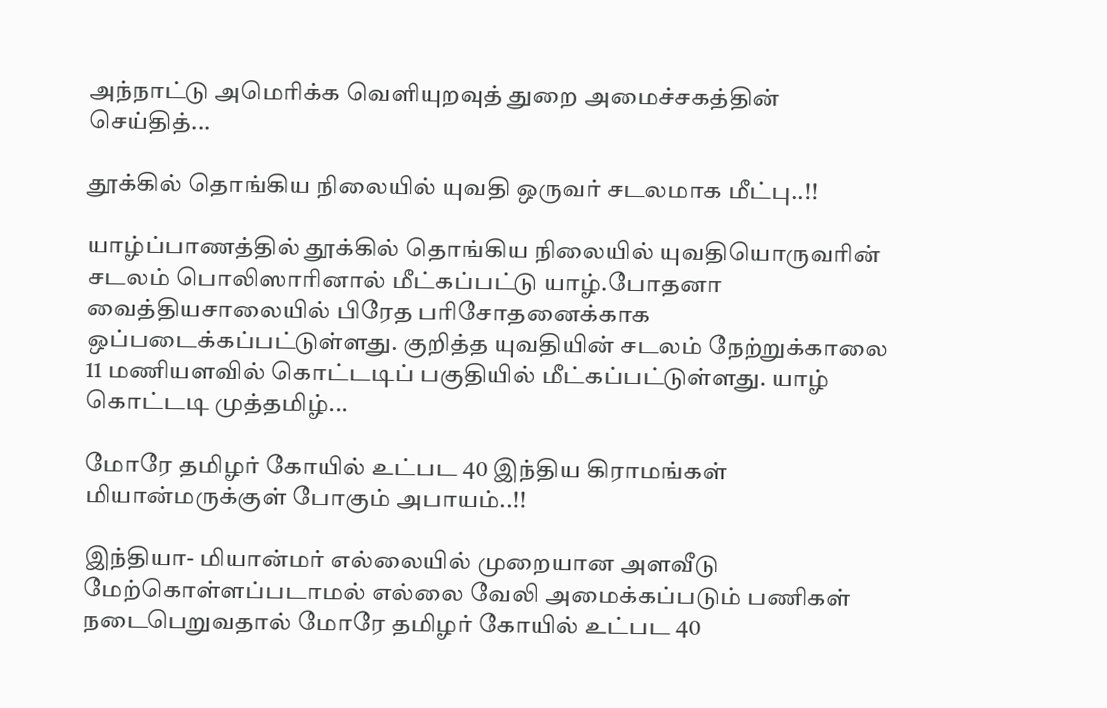அந்நாட்டு அமெரிக்க வெளியுறவுத் துறை அமைச்சகத்தின் செய்தித்...

தூக்கில் தொங்கிய நிலையில் யுவதி ஒருவர் சடலமாக மீட்பு..!!

யாழ்ப்பாணத்தில் தூக்கில் தொங்கிய நிலையில் யுவதியொருவரின் சடலம் பொலிஸாரினால் மீட்கப்பட்டு யாழ்.போதனா வைத்தியசாலையில் பிரேத பரிசோதனைக்காக ஒப்படைக்கப்பட்டுள்ளது. குறித்த யுவதியின் சடலம் நேற்றுக்காலை 11 மணியளவில் கொட்டடிப் பகுதியில் மீட்கப்பட்டுள்ளது. யாழ் கொட்டடி முத்தமிழ்...

மோரே தமிழர் கோயில் உட்பட 40 இந்திய கிராமங்கள் மியான்மருக்குள் போகும் அபாயம்..!!

இந்தியா- மியான்மர் எல்லையில் முறையான அளவீடு மேற்கொள்ளப்படாமல் எல்லை வேலி அமைக்கப்படும் பணிகள் நடைபெறுவதால் மோரே தமிழர் கோயில் உட்பட 40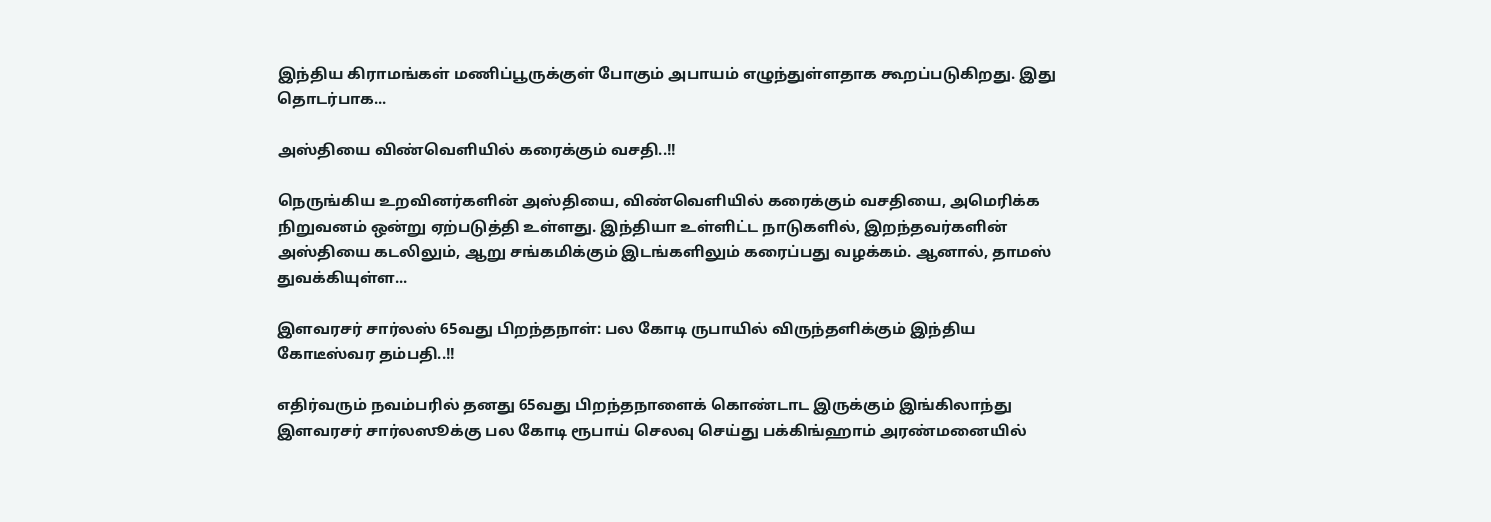இந்திய கிராமங்கள் மணிப்பூருக்குள் போகும் அபாயம் எழுந்துள்ளதாக கூறப்படுகிறது. இது தொடர்பாக...

அஸ்தியை விண்வெளியில் கரைக்கும் வசதி..!!

நெருங்கிய உறவினர்களின் அஸ்தியை, விண்வெளியில் கரைக்கும் வசதியை, அமெரிக்க நிறுவனம் ஒன்று ஏற்படுத்தி உள்ளது. இந்தியா உள்ளிட்ட நாடுகளில், இறந்தவர்களின் அஸ்தியை கடலிலும், ஆறு சங்கமிக்கும் இடங்களிலும் கரைப்பது வழக்கம். ஆனால், தாமஸ் துவக்கியுள்ள...

இளவரசர் சார்லஸ் 65வது பிறந்தநாள்: பல கோடி ருபாயில் விருந்தளிக்கும் இந்திய கோடீஸ்வர தம்பதி..!!

எதிர்வரும் நவம்பரில் தனது 65வது பிறந்தநாளைக் கொண்டாட இருக்கும் இங்கிலாந்து இளவரசர் சார்லஸூக்கு பல கோடி ரூபாய் செலவு செய்து பக்கிங்ஹாம் அரண்மனையில்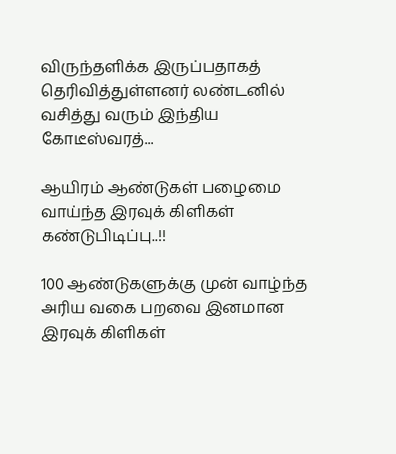விருந்தளிக்க இருப்பதாகத் தெரிவித்துள்ளனர் லண்டனில் வசித்து வரும் இந்திய கோடீஸ்வரத்...

ஆயிரம் ஆண்டுகள் பழைமை வாய்ந்த இரவுக் கிளிகள் கண்டுபிடிப்பு..!!

100 ஆண்டுகளுக்கு முன் வாழ்ந்த அரிய வகை பறவை இனமான இரவுக் கிளிகள்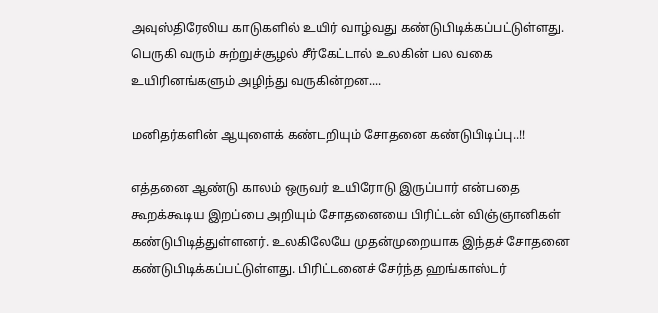அவுஸ்திரேலிய காடுகளில் உயிர் வாழ்வது கண்டுபிடிக்கப்பட்டுள்ளது. பெருகி வரும் சுற்றுச்சூழல் சீர்கேட்டால் உலகின் பல வகை உயிரினங்களும் அழிந்து வருகின்றன....

மனிதர்களின் ஆயுளைக் கண்டறியும் சோதனை கண்டுபிடிப்பு..!!

எத்தனை ஆண்டு காலம் ஒருவர் உயிரோடு இருப்பார் என்பதை கூறக்கூடிய இறப்பை அறியும் சோதனையை பிரிட்டன் விஞ்ஞானிகள் கண்டுபிடித்துள்ளனர். உலகிலேயே முதன்முறையாக இந்தச் சோதனை கண்டுபிடிக்கப்பட்டுள்ளது. பிரிட்டனைச் சேர்ந்த ஹங்காஸ்டர்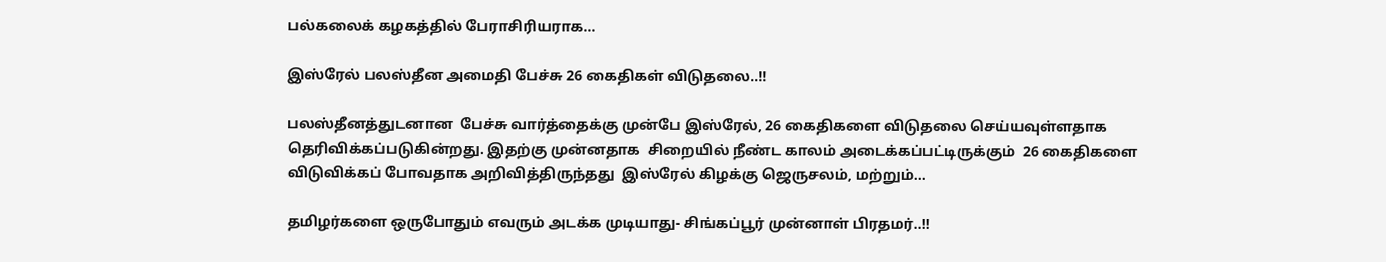பல்கலைக் கழகத்தில் பேராசிரியராக...

இஸ்ரேல் பலஸ்தீன அமைதி பேச்சு 26 கைதிகள் விடுதலை..!!

பலஸ்தீனத்துடனான  பேச்சு வார்த்தைக்கு முன்பே இஸ்ரேல், 26 கைதிகளை விடுதலை செய்யவுள்ளதாக தெரிவிக்கப்படுகின்றது. இதற்கு முன்னதாக  சிறையில் நீண்ட காலம் அடைக்கப்பட்டிருக்கும்  26 கைதிகளை  விடுவிக்கப் போவதாக அறிவித்திருந்தது  இஸ்ரேல் கிழக்கு ஜெருசலம், மற்றும்...

தமிழர்களை ஒருபோதும் எவரும் அடக்க முடியாது- சிங்கப்பூர் முன்னாள் பிரதமர்..!!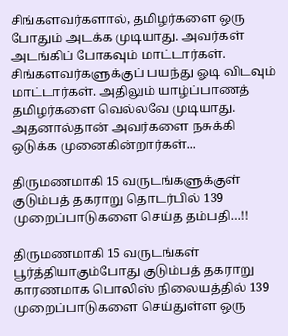சிங்களவர்களால், தமிழர்களை ஒரு போதும் அடக்க முடியாது. அவர்கள் அடங்கிப் போகவும் மாட்டார்கள். சிங்களவர்களுக்குப் பயந்து ஓடி விடவும் மாட்டார்கள். அதிலும் யாழ்ப்பாணத் தமிழர்களை வெல்லவே முடியாது. அதனால்தான் அவர்களை நசுக்கி ஒடுக்க முனைகின்றார்கள்...

திருமணமாகி 15 வருடங்களுக்குள் குடும்பத் தகராறு தொடர்பில் 139 முறைப்பாடுகளை செய்த தம்பதி…!!

திருமணமாகி 15 வருடங்கள் பூர்த்தியாகும்போது குடும்பத் தகராறு காரணமாக பொலிஸ் நிலையத்தில் 139 முறைப்பாடுகளை செய்துள்ள ஒரு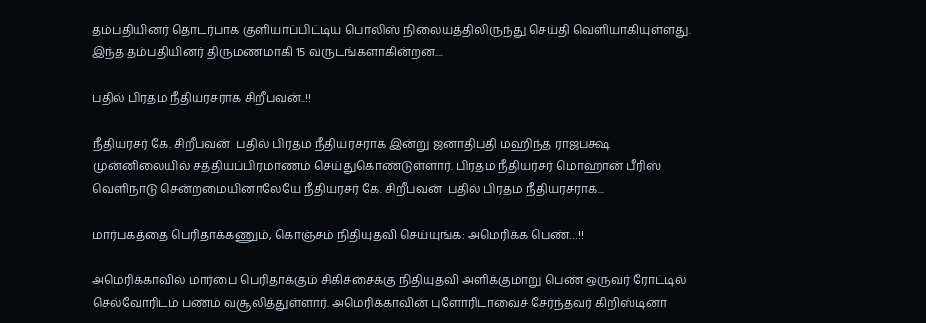தம்பதியினர் தொடர்பாக குளியாப்பிட்டிய பொலிஸ் நிலையத்திலிருந்து செய்தி வெளியாகியுள்ளது. இந்த தம்பதியினர் திருமணமாகி 15 வருடங்களாகின்றன....

பதில் பிரதம நீதியரசராக சிறீபவன்..!!

நீதியரசர் கே. சிறீபவன்  பதில் பிரதம நீதியரசராக இன்று ஜனாதிபதி மஹிந்த ராஜபக்ஷ முன்னிலையில் சத்தியப்பிரமாணம் செய்துகொண்டுள்ளார். பிரதம நீதியரசர் மொஹான் பீரிஸ் வெளிநாடு சென்றமையினாலேயே நீதியரசர் கே. சிறீபவன்  பதில் பிரதம நீதியரசராக...

மார்பகத்தை பெரிதாக்கணும், கொஞ்சம் நிதியுதவி செய்யுங்க: அமெரிக்க பெண்…!!

அமெரிக்காவில் மார்பை பெரிதாக்கும் சிகிச்சைக்கு நிதியுதவி அளிக்குமாறு பெண் ஒருவர் ரோட்டில் செல்வோரிடம் பணம் வசூலித்துள்ளார். அமெரிக்காவின் புளோரிடாவைச் சேர்ந்தவர் கிறிஸ்டினா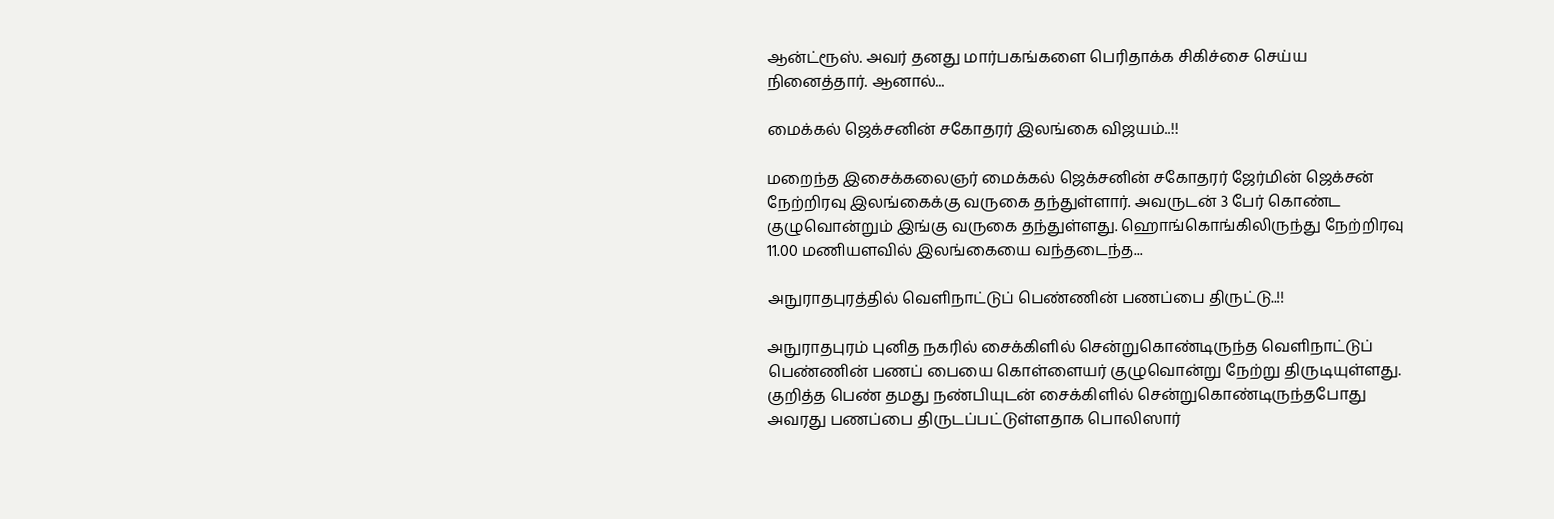ஆன்ட்ரூஸ். அவர் தனது மார்பகங்களை பெரிதாக்க சிகிச்சை செய்ய நினைத்தார். ஆனால்...

மைக்கல் ஜெக்சனின் சகோதரர் இலங்கை விஜயம்..!!

மறைந்த இசைக்கலைஞர் மைக்கல் ஜெக்சனின் சகோதரர் ஜேர்மின் ஜெக்சன் நேற்றிரவு இலங்கைக்கு வருகை தந்துள்ளார். அவருடன் 3 பேர் கொண்ட குழுவொன்றும் இங்கு வருகை தந்துள்ளது. ஹொங்கொங்கிலிருந்து நேற்றிரவு 11.00 மணியளவில் இலங்கையை வந்தடைந்த...

அநுராதபுரத்தில் வெளிநாட்டுப் பெண்ணின் பணப்பை திருட்டு..!!

அநுராதபுரம் புனித நகரில் சைக்கிளில் சென்றுகொண்டிருந்த வெளிநாட்டுப் பெண்ணின் பணப் பையை கொள்ளையர் குழுவொன்று நேற்று திருடியுள்ளது. குறித்த பெண் தமது நண்பியுடன் சைக்கிளில் சென்றுகொண்டிருந்தபோது அவரது பணப்பை திருடப்பட்டுள்ளதாக பொலிஸார்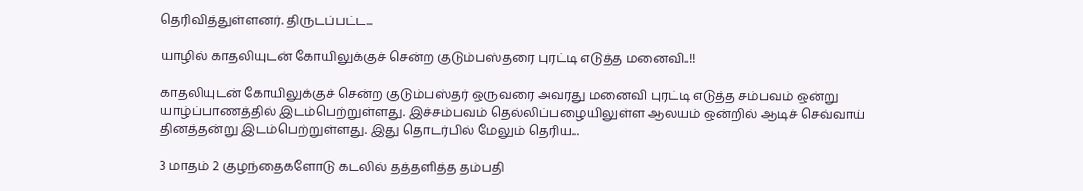தெரிவித்துள்ளனர். திருடப்பட்ட...

யாழில் காதலியுடன் கோயிலுக்குச் சென்ற குடும்பஸ்தரை புரட்டி எடுத்த மனைவி..!!

காதலியுடன் கோயிலுக்குச் சென்ற குடும்பஸ்தர் ஒருவரை அவரது மனைவி புரட்டி எடுத்த சம்பவம் ஒன்று யாழ்ப்பாணத்தில் இடம்பெற்றுள்ளது. இச்சம்பவம் தெல்லிப்பழையிலுள்ள ஆலயம் ஒன்றில் ஆடிச் செவ்வாய் தினத்தன்று இடம்பெற்றுள்ளது. இது தொடர்பில் மேலும் தெரிய...

3 மாதம் 2 குழந்தைகளோடு கடலில் தத்தளித்த தம்பதி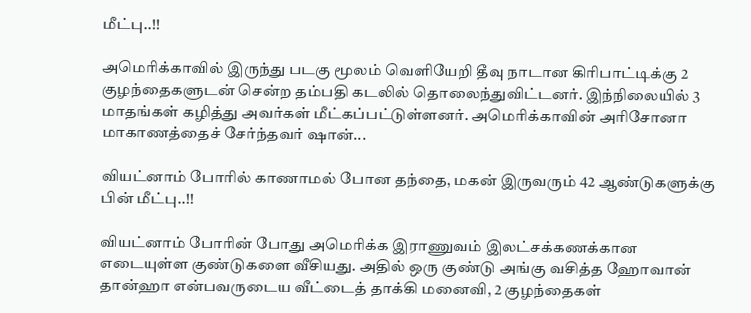மீட்பு..!!

அமெரிக்காவில் இருந்து படகு மூலம் வெளியேறி தீவு நாடான கிரிபாட்டிக்கு 2 குழந்தைகளுடன் சென்ற தம்பதி கடலில் தொலைந்துவிட்டனர். இந்நிலையில் 3 மாதங்கள் கழித்து அவர்கள் மீட்கப்பட்டுள்ளனர். அமெரிக்காவின் அரிசோனா மாகாணத்தைச் சேர்ந்தவர் ஷான்...

வியட்னாம் போரில் காணாமல் போன தந்தை, மகன் இருவரும் 42 ஆண்டுகளுக்கு பின் மீட்பு..!!

வியட்னாம் போரின் போது அமெரிக்க இராணுவம் இலட்சக்கணக்கான எடையுள்ள குண்டுகளை வீசியது. அதில் ஒரு குண்டு அங்கு வசித்த ஹோவான் தான்ஹா என்பவருடைய வீட்டைத் தாக்கி மனைவி, 2 குழந்தைகள்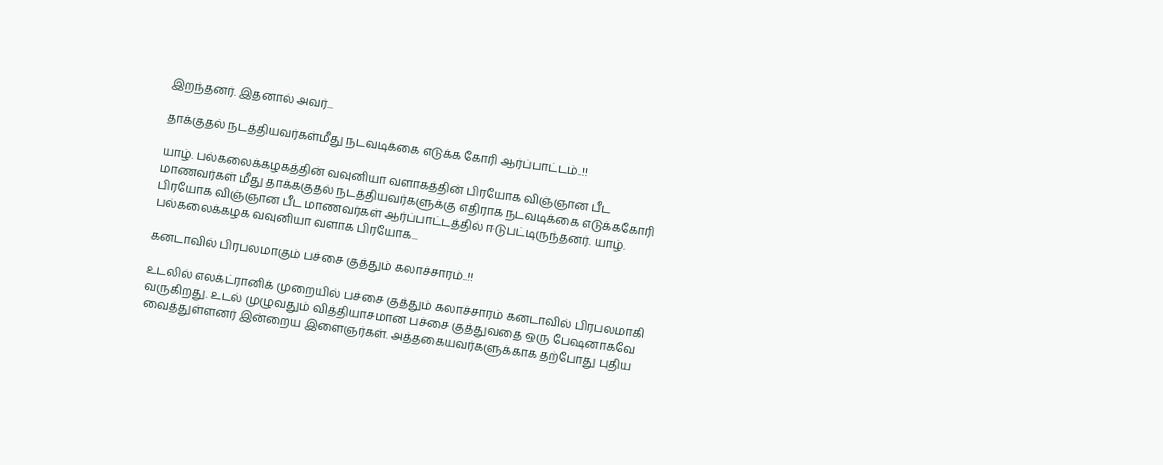இறந்தனர். இதனால் அவர்...

தாக்குதல் நடத்தியவர்கள்மீது நடவடிக்கை எடுக்க கோரி ஆர்ப்பாட்டம்..!!

யாழ். பல்கலைக்கழகத்தின் வவுனியா வளாகத்தின் பிரயோக விஞ்ஞான பீட மாணவர்கள் மீது தாக்ககுதல் நடத்தியவர்களுக்கு எதிராக நடவடிக்கை எடுக்ககோரி பிரயோக விஞ்ஞான பீட மாணவர்கள் ஆர்ப்பாட்டத்தில் ஈடுபட்டிருந்தனர். யாழ். பல்கலைக்கழக வவுனியா வளாக பிரயோக...

கனடாவில் பிரபலமாகும் பச்சை குத்தும் கலாச்சாரம்..!!

உடலில் எலக்ட்ரானிக் முறையில் பச்சை குத்தும் கலாச்சாரம் கனடாவில் பிரபலமாகி வருகிறது. உடல் முழுவதும் வித்தியாசமான பச்சை குத்துவதை ஒரு பேஷனாகவே வைத்துள்ளனர் இன்றைய இளைஞர்கள். அத்தகையவர்களுக்காக தற்போது புதிய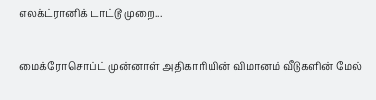எலக்ட்ரானிக் டாட்டூ முறை...

மைக்ரோசொப்ட் முன்னாள் அதிகாரியின் விமானம் வீடுகளின் மேல்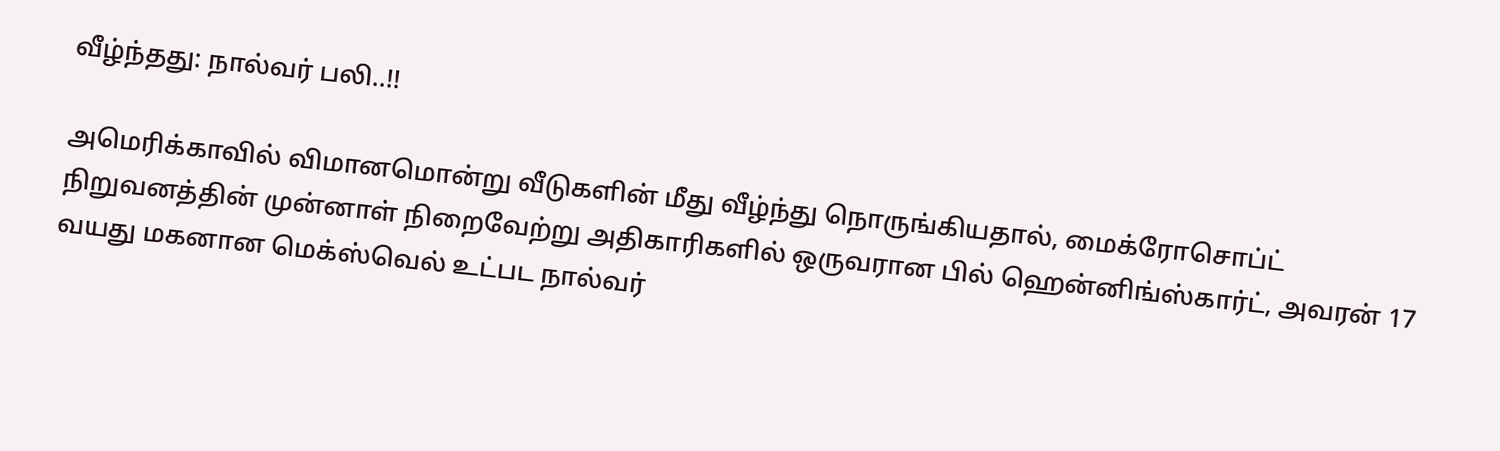வீழ்ந்தது: நால்வர் பலி..!!

அமெரிக்காவில் விமானமொன்று வீடுகளின் மீது வீழ்ந்து நொருங்கியதால், மைக்ரோசொப்ட் நிறுவனத்தின் முன்னாள் நிறைவேற்று அதிகாரிகளில் ஒருவரான பில் ஹென்னிங்ஸ்கார்ட், அவரன் 17 வயது மகனான மெக்ஸ்வெல் உட்பட நால்வர்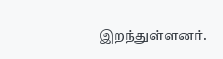இறந்துள்ளனர்.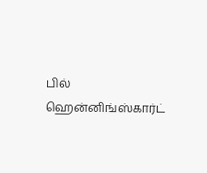பில் ஹென்னிங்ஸ்கார்ட்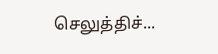செலுத்திச்...